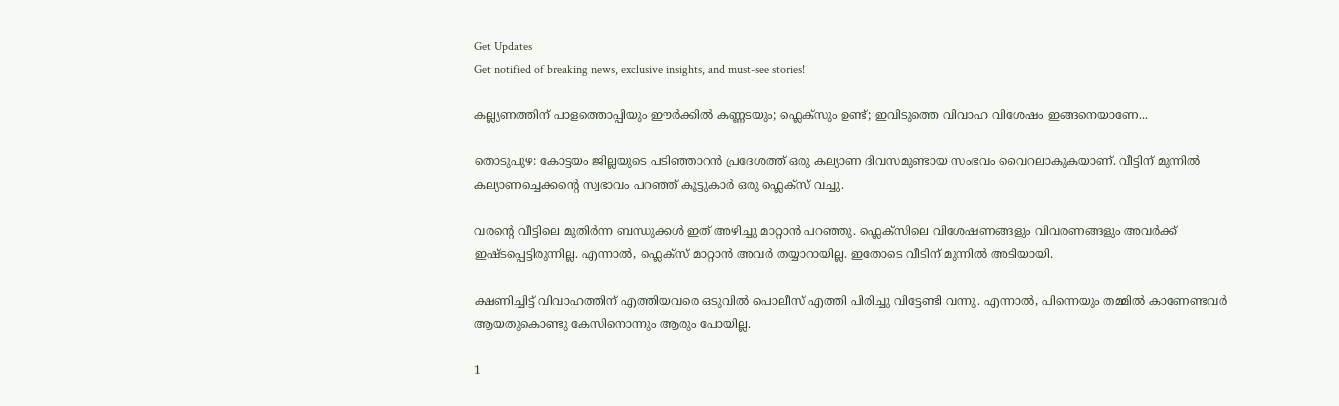Get Updates
Get notified of breaking news, exclusive insights, and must-see stories!

കല്ല്യണത്തിന് പാളത്തൊപ്പിയും ഈർക്കിൽ കണ്ണടയും; ഫ്ലെക്സും ഉണ്ട്; ഇവിടുത്തെ വിവാഹ വിശേഷം ഇങ്ങനെയാണേ...

തൊടുപുഴ: കോട്ടയം ജില്ലയുടെ പടിഞ്ഞാറൻ പ്രദേശത്ത് ഒരു കല്യാണ ദിവസമുണ്ടായ സംഭവം വൈറലാകുകയാണ്. വീട്ടിന് മുന്നിൽ കല്യാണച്ചെക്കന്റെ സ്വഭാവം പറഞ്ഞ് കൂട്ടുകാർ ഒരു ഫ്ലെക്സ് വച്ചു.

വരന്റെ വീട്ടിലെ മുതിർന്ന ബന്ധുക്കൾ ഇത് അഴിച്ചു മാറ്റാൻ പറഞ്ഞു. ഫ്ലെക്സിലെ വിശേഷണങ്ങളും വിവരണങ്ങളും അവർക്ക് ഇഷ്ടപ്പെട്ടിരുന്നില്ല. എന്നാൽ, ഫ്ലെക്സ് മാറ്റാൻ അവർ തയ്യാറായില്ല. ഇതോടെ വീടിന് മുന്നിൽ അടിയായി.

ക്ഷണിച്ചിട്ട് വിവാഹത്തിന് എത്തിയവരെ ഒടുവിൽ പൊലീസ് എത്തി പിരിച്ചു വിട്ടേണ്ടി വന്നു. എന്നാൽ, പിന്നെയും തമ്മിൽ കാണേണ്ടവർ ആയതുകൊണ്ടു കേസിനൊന്നും ആരും പോയില്ല.

1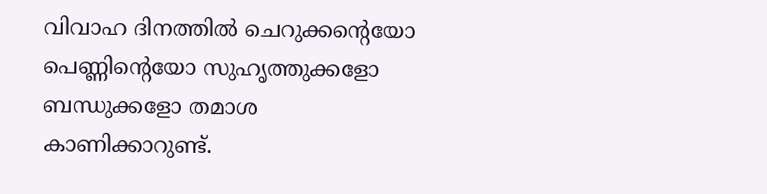വിവാഹ ദിനത്തിൽ ചെറുക്കന്റെയോ പെണ്ണിന്റെയോ സുഹൃത്തുക്കളോ ബന്ധുക്കളോ തമാശ കാണിക്കാറുണ്ട്.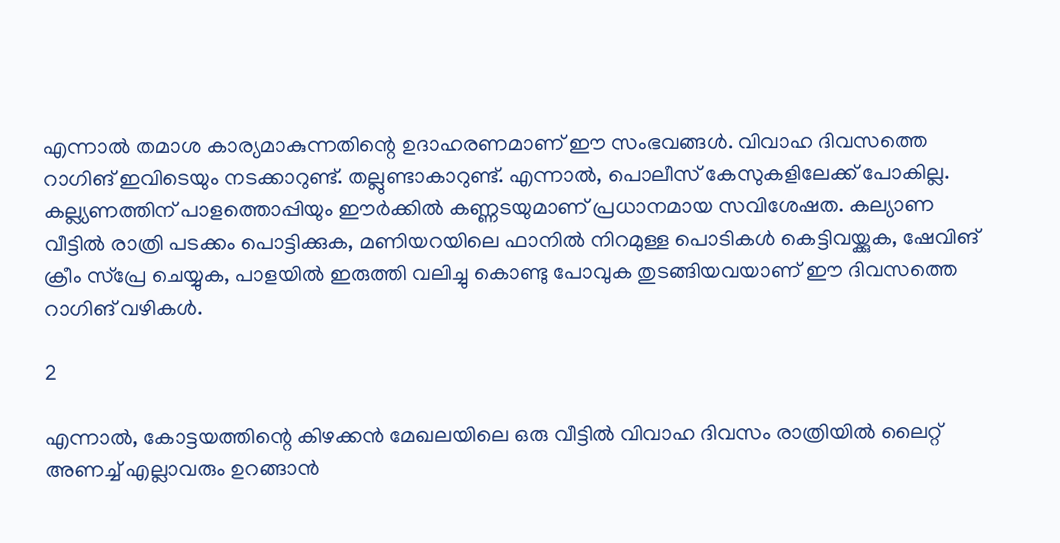എന്നാൽ തമാശ കാര്യമാകുന്നതിന്റെ ഉദാഹരണമാണ് ഈ സംഭവങ്ങൾ. വിവാഹ ദിവസത്തെ റാഗിങ് ഇവിടെയും നടക്കാറുണ്ട്. തല്ലുണ്ടാകാറുണ്ട്. എന്നാൽ, പൊലീസ് കേസുകളിലേക്ക് പോകില്ല. കല്ല്യണത്തിന് പാളത്തൊപ്പിയും ഈർക്കിൽ കണ്ണടയുമാണ് പ്രധാനമായ സവിശേഷത. കല്യാണ വീട്ടിൽ രാത്രി പടക്കം പൊട്ടിക്കുക, മണിയറയിലെ ഫാനിൽ നിറമുള്ള പൊടികൾ കെട്ടിവയ്ക്കുക, ഷേവിങ് ക്രീം സ്പ്രേ ചെയ്യുക, പാളയിൽ ഇരുത്തി വലിച്ചു കൊണ്ടു പോവുക തുടങ്ങിയവയാണ് ഈ ദിവസത്തെ റാഗിങ് വഴികൾ.

2

എന്നാൽ, കോട്ടയത്തിന്റെ കിഴക്കൻ മേഖലയിലെ ഒരു വീട്ടിൽ വിവാഹ ദിവസം രാത്രിയിൽ ലൈറ്റ് അണച്ച് എല്ലാവരും ഉറങ്ങാൻ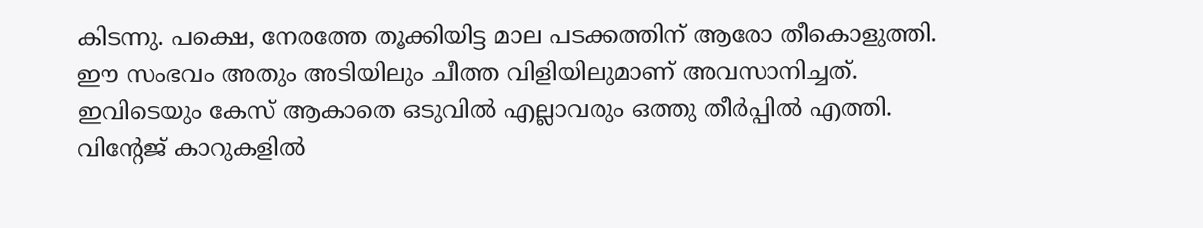കിടന്നു. പക്ഷെ, നേരത്തേ തൂക്കിയിട്ട മാല പടക്കത്തിന് ആരോ തീകൊളുത്തി. ഈ സംഭവം അതും അടിയിലും ചീത്ത വിളിയിലുമാണ് അവസാനിച്ചത്. ഇവിടെയും കേസ് ആകാതെ ഒടുവിൽ എല്ലാവരും ഒത്തു തീർപ്പിൽ എത്തി. വിന്റേജ് കാറുകളിൽ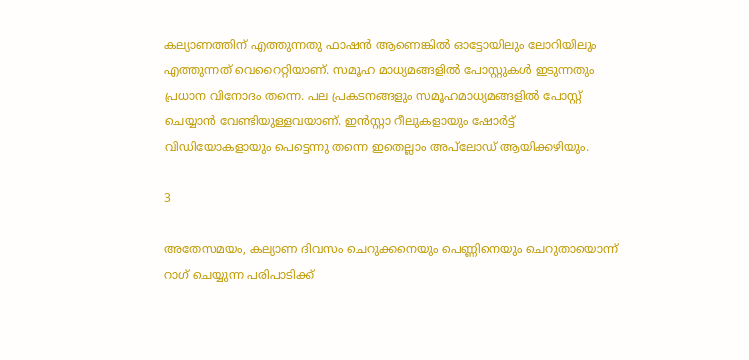കല്യാണത്തിന് എത്തുന്നതു ഫാഷൻ ആണെങ്കിൽ ഓട്ടോയിലും ലോറിയിലും എത്തുന്നത് വെറൈറ്റിയാണ്. സമൂഹ മാധ്യമങ്ങളിൽ പോസ്റ്റുകൾ ഇടുന്നതും പ്രധാന വിനോദം തന്നെ. പല പ്രകടനങ്ങളും സമൂഹമാധ്യമങ്ങളിൽ പോസ്റ്റ് ചെയ്യാൻ വേണ്ടിയുള്ളവയാണ്. ഇൻസ്റ്റാ റീലുകളായും ഷോർട്ട് വിഡിയോകളായും പെട്ടെന്നു തന്നെ ഇതെല്ലാം അപ്‌ലോഡ് ആയിക്കഴിയും.

3

അതേസമയം, കല്യാണ ദിവസം ചെറുക്കനെയും പെണ്ണിനെയും ചെറുതായൊന്ന് റാഗ് ചെയ്യുന്ന പരിപാടിക്ക്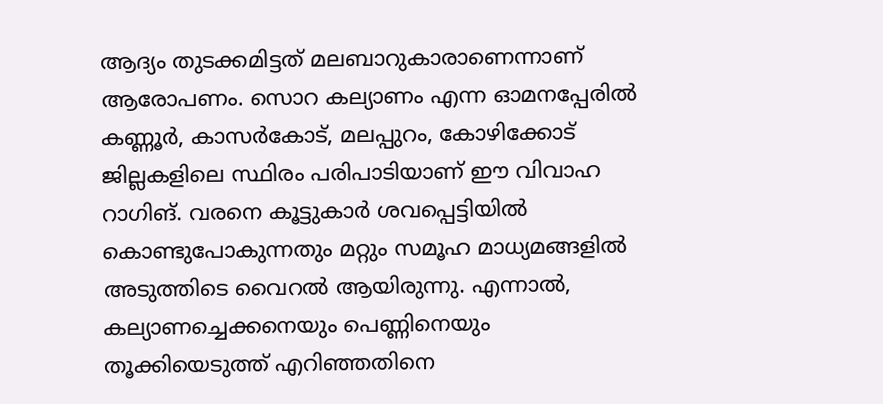ആദ്യം തുടക്കമിട്ടത് മലബാറുകാരാണെന്നാണ് ആരോപണം. സൊറ കല്യാണം എന്ന ഓമനപ്പേരിൽ കണ്ണൂർ‌, കാസർകോട്, മലപ്പുറം, കോഴിക്കോട് ജില്ലകളിലെ സ്ഥിരം പരിപാടിയാണ് ഈ വിവാഹ റാഗിങ്. വരനെ കൂട്ടുകാർ ശവപ്പെട്ടിയിൽ കൊണ്ടുപോകുന്നതും മറ്റും സമൂഹ മാധ്യമങ്ങളിൽ അടുത്തിടെ വൈറൽ ആയിരുന്നു. എന്നാൽ, കല്യാണച്ചെക്കനെയും പെണ്ണിനെയും തൂക്കിയെടുത്ത് എറിഞ്ഞതിനെ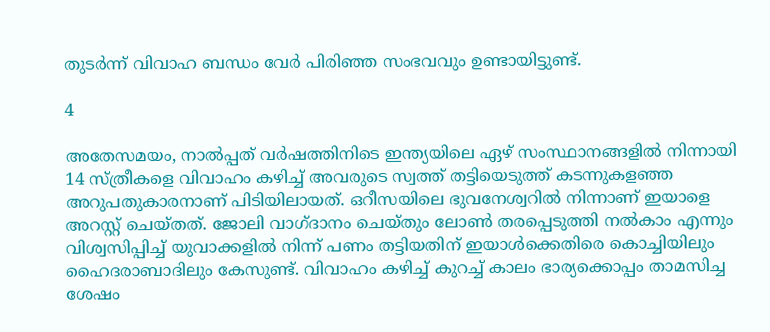തുടർന്ന് വിവാഹ ബന്ധം വേർ പിരിഞ്ഞ സംഭവവും ഉണ്ടായിട്ടുണ്ട്.

4

അതേസമയം, നാല്‍പ്പത് വര്‍ഷത്തിനിടെ ഇന്ത്യയിലെ ഏഴ് സംസ്ഥാനങ്ങളില്‍ നിന്നായി 14 സ്ത്രീകളെ വിവാഹം കഴിച്ച് അവരുടെ സ്വത്ത് തട്ടിയെടുത്ത് കടന്നുകളഞ്ഞ അറുപതുകാരനാണ് പിടിയിലായത്. ഒറീസയിലെ ഭുവനേശ്വറില്‍ നിന്നാണ് ഇയാളെ അറസ്റ്റ് ചെയ്തത്. ജോലി വാഗ്ദാനം ചെയ്തും ലോണ്‍ തരപ്പെടുത്തി നല്‍കാം എന്നും വിശ്വസിപ്പിച്ച് യുവാക്കളില്‍ നിന്ന് പണം തട്ടിയതിന് ഇയാള്‍ക്കെതിരെ കൊച്ചിയിലും ഹൈദരാബാദിലും കേസുണ്ട്. വിവാഹം കഴിച്ച് കുറച്ച് കാലം ഭാര്യക്കൊപ്പം താമസിച്ച ശേഷം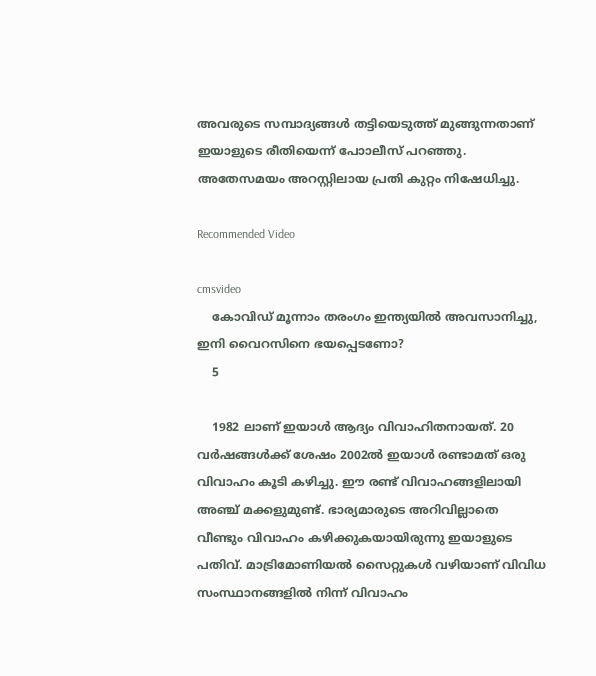അവരുടെ സമ്പാദ്യങ്ങള്‍ തട്ടിയെടുത്ത് മുങ്ങുന്നതാണ് ഇയാളുടെ രീതിയെന്ന് പോാലീസ് പറഞ്ഞു. അതേസമയം അറസ്റ്റിലായ പ്രതി കുറ്റം നിഷേധിച്ചു.

Recommended Video

cmsvideo
    കോവിഡ് മൂന്നാം തരംഗം ഇന്ത്യയില്‍ അവസാനിച്ചു, ഇനി വൈറസിനെ ഭയപ്പെടണോ?
    5

    1982 ലാണ് ഇയാള്‍ ആദ്യം വിവാഹിതനായത്. 20 വര്‍ഷങ്ങള്‍ക്ക് ശേഷം 2002ല്‍ ഇയാള്‍ രണ്ടാമത് ഒരു വിവാഹം കൂടി കഴിച്ചു. ഈ രണ്ട് വിവാഹങ്ങളിലായി അഞ്ച് മക്കളുമുണ്ട്. ഭാര്യമാരുടെ അറിവില്ലാതെ വീണ്ടും വിവാഹം കഴിക്കുകയായിരുന്നു ഇയാളുടെ പതിവ്. മാട്രിമോണിയല്‍ സൈറ്റുകള്‍ വഴിയാണ് വിവിധ സംസ്ഥാനങ്ങളില്‍ നിന്ന് വിവാഹം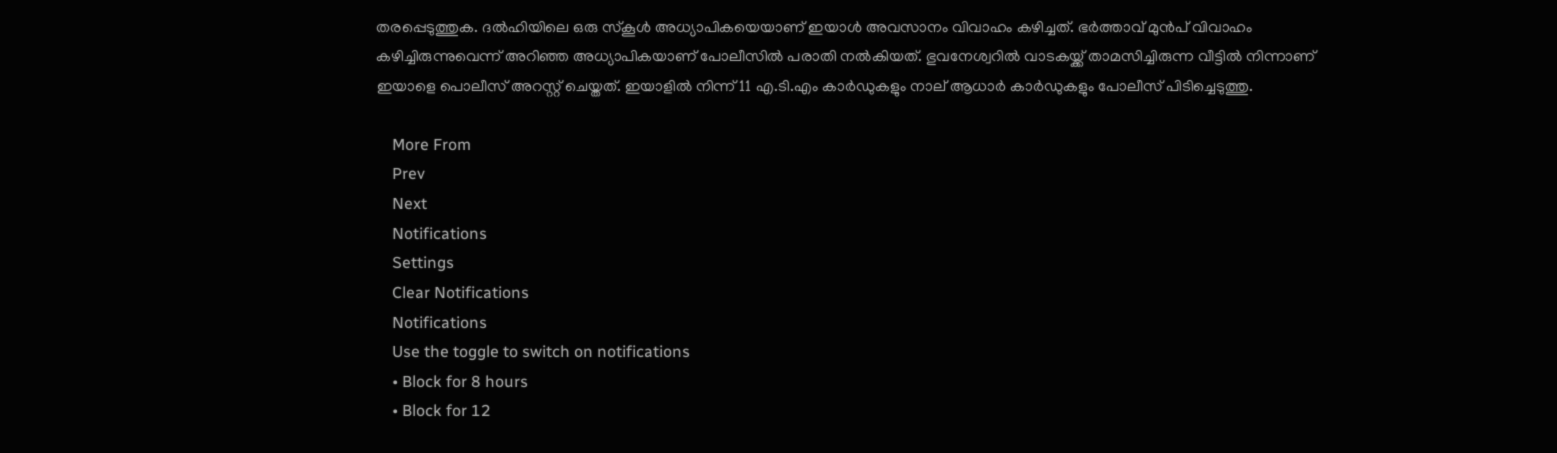തരപ്പെടുത്തുക. ദല്‍ഹിയിലെ ഒരു സ്‌കൂള്‍ അധ്യാപികയെയാണ് ഇയാള്‍ അവസാനം വിവാഹം കഴിച്ചത്. ഭര്‍ത്താവ് മുന്‍പ് വിവാഹം കഴിച്ചിരുന്നുവെന്ന് അറിഞ്ഞ അധ്യാപികയാണ് പോലീസില്‍ പരാതി നല്‍കിയത്. ഭുവനേശ്വറില്‍ വാടകയ്ക്ക് താമസിച്ചിരുന്ന വീട്ടില്‍ നിന്നാണ് ഇയാളെ പൊലീസ് അറസ്റ്റ് ചെയ്തത്. ഇയാളില്‍ നിന്ന് 11 എ.ടി.എം കാര്‍ഡുകളും നാല് ആധാര്‍ കാര്‍ഡുകളും പോലീസ് പിടിച്ചെടുത്തു.

    More From
    Prev
    Next
    Notifications
    Settings
    Clear Notifications
    Notifications
    Use the toggle to switch on notifications
    • Block for 8 hours
    • Block for 12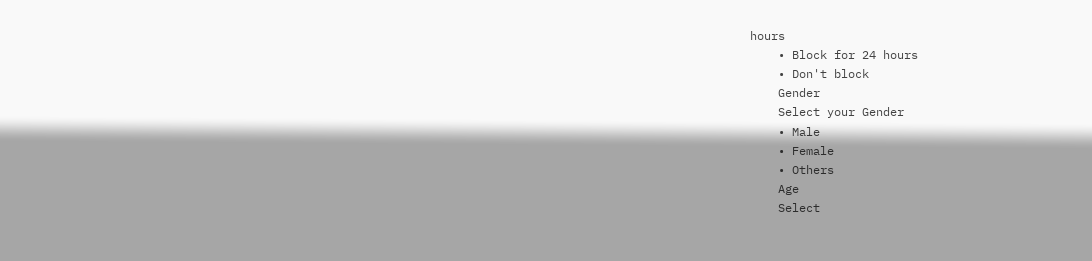hours
    • Block for 24 hours
    • Don't block
    Gender
    Select your Gender
    • Male
    • Female
    • Others
    Age
    Select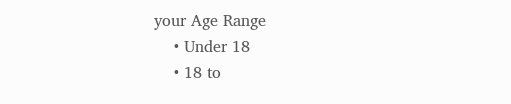your Age Range
    • Under 18
    • 18 to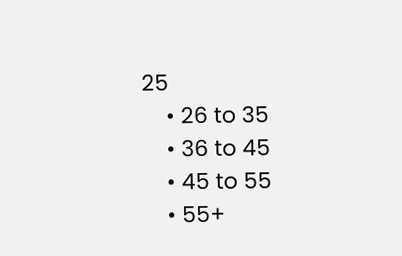25
    • 26 to 35
    • 36 to 45
    • 45 to 55
    • 55+